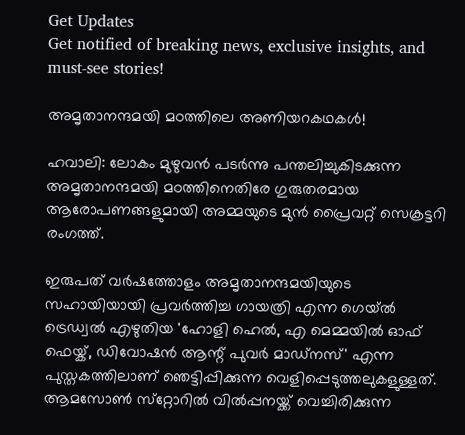Get Updates
Get notified of breaking news, exclusive insights, and must-see stories!

അമൃതാനന്ദമയി മഠത്തിലെ അണിയറകഥകള്‍!

ഹവാലി: ലോകം മുഴുവന്‍ പടര്‍ന്നു പന്തലിച്ചുകിടക്കുന്ന അമൃതാനന്ദമയി മഠത്തിനെതിരേ ഗുരുതരമായ ആരോപണങ്ങളുമായി അമ്മയുടെ മുന്‍ പ്രൈവറ്റ് സെക്രട്ടറി രംഗത്ത്.

ഇരുപത് വര്‍ഷത്തോളം അമൃതാനന്ദമയിയുടെ സഹായിയായി പ്രവര്‍ത്തിച്ച ഗായത്രി എന്ന ഗെയ്ല്‍ ട്രെഡ്വല്‍ എഴുതിയ 'ഹോളി ഹെല്‍, എ മെമ്മയില്‍ ഓഫ് ഫെയ്ക്, ഡിവോഷന്‍ ആന്റ് പുവര്‍ മാഡ്‌നസ്' എന്ന പുസ്തകത്തിലാണ് ഞെട്ടിപ്പിക്കുന്ന വെളിപ്പെടുത്തലുകളുള്ളത്. ആമസോണ്‍ സ്‌റ്റോറില്‍ വില്‍പ്പനയ്ക്ക് വെച്ചിരിക്കുന്ന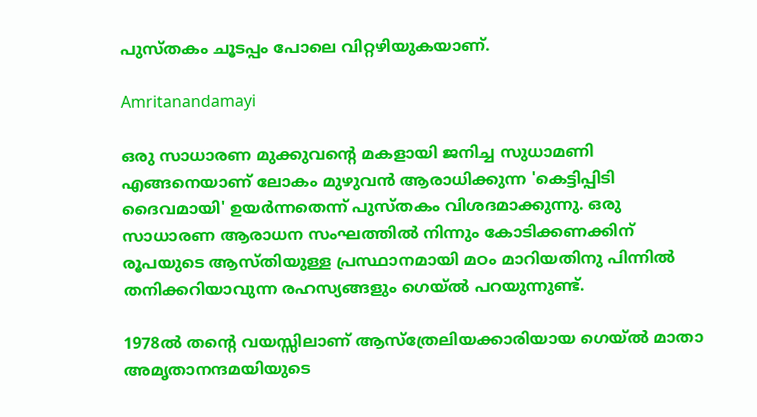പുസ്തകം ചൂടപ്പം പോലെ വിറ്റഴിയുകയാണ്.

Amritanandamayi

ഒരു സാധാരണ മുക്കുവന്റെ മകളായി ജനിച്ച സുധാമണി എങ്ങനെയാണ് ലോകം മുഴുവന്‍ ആരാധിക്കുന്ന 'കെട്ടിപ്പിടി ദൈവമായി' ഉയര്‍ന്നതെന്ന് പുസ്തകം വിശദമാക്കുന്നു. ഒരു സാധാരണ ആരാധന സംഘത്തില്‍ നിന്നും കോടിക്കണക്കിന് രൂപയുടെ ആസ്തിയുള്ള പ്രസ്ഥാനമായി മഠം മാറിയതിനു പിന്നില്‍ തനിക്കറിയാവുന്ന രഹസ്യങ്ങളും ഗെയ്ല്‍ പറയുന്നുണ്ട്.

1978ല്‍ തന്റെ വയസ്സിലാണ് ആസ്‌ത്രേലിയക്കാരിയായ ഗെയ്ല്‍ മാതാ അമൃതാനന്ദമയിയുടെ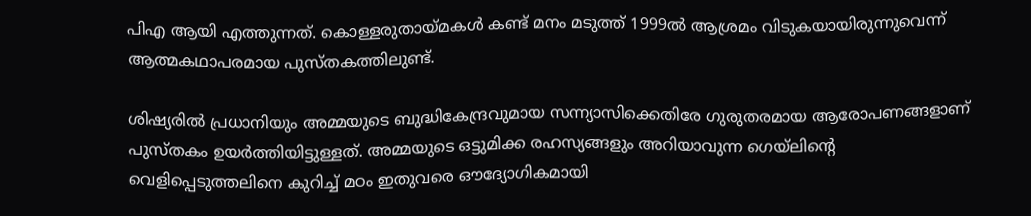പിഎ ആയി എത്തുന്നത്. കൊള്ളരുതായ്മകള്‍ കണ്ട് മനം മടുത്ത് 1999ല്‍ ആശ്രമം വിടുകയായിരുന്നുവെന്ന് ആത്മകഥാപരമായ പുസ്തകത്തിലുണ്ട്.

ശിഷ്യരില്‍ പ്രധാനിയും അമ്മയുടെ ബുദ്ധികേന്ദ്രവുമായ സന്ന്യാസിക്കെതിരേ ഗുരുതരമായ ആരോപണങ്ങളാണ് പുസ്തകം ഉയര്‍ത്തിയിട്ടുള്ളത്. അമ്മയുടെ ഒട്ടുമിക്ക രഹസ്യങ്ങളും അറിയാവുന്ന ഗെയ്‌ലിന്റെ വെളിപ്പെടുത്തലിനെ കുറിച്ച് മഠം ഇതുവരെ ഔദ്യോഗികമായി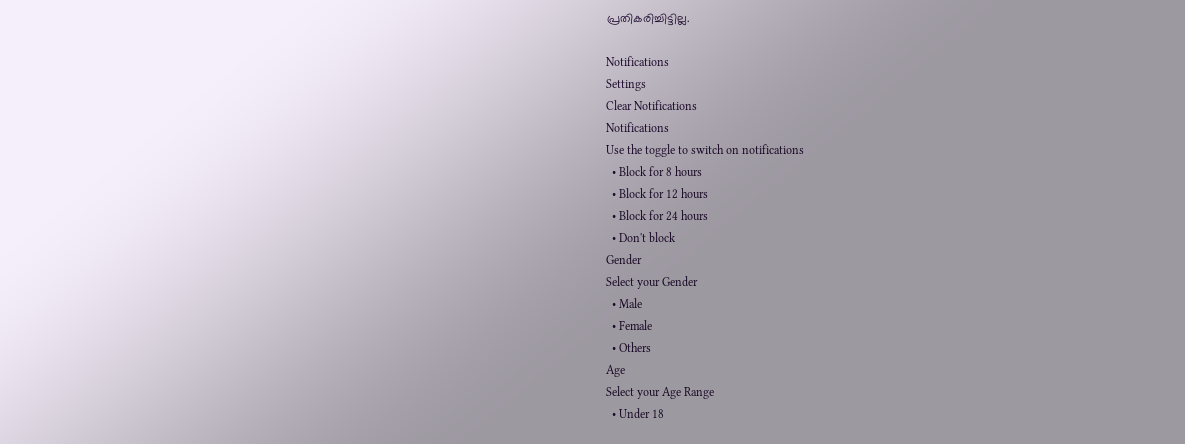പ്രതികരിച്ചിട്ടില്ല.

Notifications
Settings
Clear Notifications
Notifications
Use the toggle to switch on notifications
  • Block for 8 hours
  • Block for 12 hours
  • Block for 24 hours
  • Don't block
Gender
Select your Gender
  • Male
  • Female
  • Others
Age
Select your Age Range
  • Under 18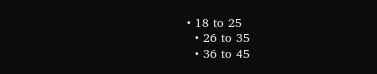• 18 to 25
  • 26 to 35
  • 36 to 45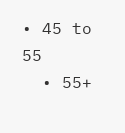• 45 to 55
  • 55+